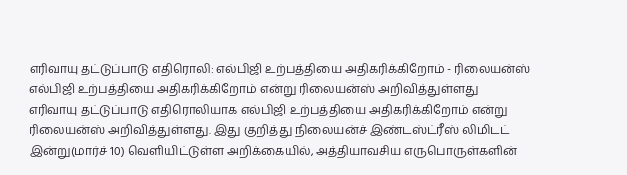எரிவாயு தட்டுப்பாடு எதிரொலி: எல்பிஜி உற்பத்தியை அதிகரிக்கிறோம் - ரிலையன்ஸ்
எல்பிஜி உற்பத்தியை அதிகரிக்கிறோம் என்று ரிலையன்ஸ் அறிவித்துள்ளது
எரிவாயு தட்டுப்பாடு எதிரொலியாக எல்பிஜி உற்பத்தியை அதிகரிக்கிறோம் என்று ரிலையன்ஸ் அறிவித்துள்ளது. இது குறித்து நிலையன்ச் இண்டஸ்ட்ரீஸ் லிமிடட் இன்று(மார்ச் 10) வெளியிட்டுள்ள அறிக்கையில், அத்தியாவசிய எருபொருள்களின்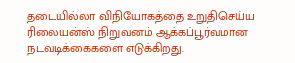தடையில்லா விநியோகத்தை உறுதிசெய்ய ரிலையன்ஸ் நிறுவனம் ஆக்கப்பூர்வமான நடவடிக்கைகளை எடுக்கிறது.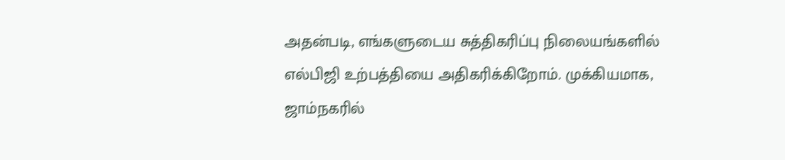அதன்படி, எங்களுடைய சுத்திகரிப்பு நிலையங்களில் எல்பிஜி உற்பத்தியை அதிகரிக்கிறோம். முக்கியமாக, ஜாம்நகரில்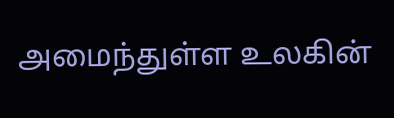அமைந்துள்ள உலகின்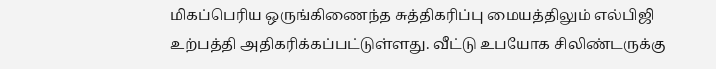மிகப்பெரிய ஒருங்கிணைந்த சுத்திகரிப்பு மையத்திலும் எல்பிஜி உற்பத்தி அதிகரிக்கப்பட்டுள்ளது. வீட்டு உபயோக சிலிண்டருக்கு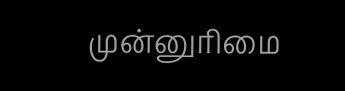முன்னுரிமை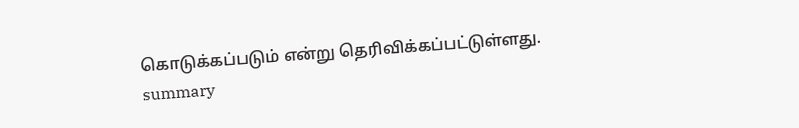கொடுக்கப்படும் என்று தெரிவிக்கப்பட்டுள்ளது.
summary